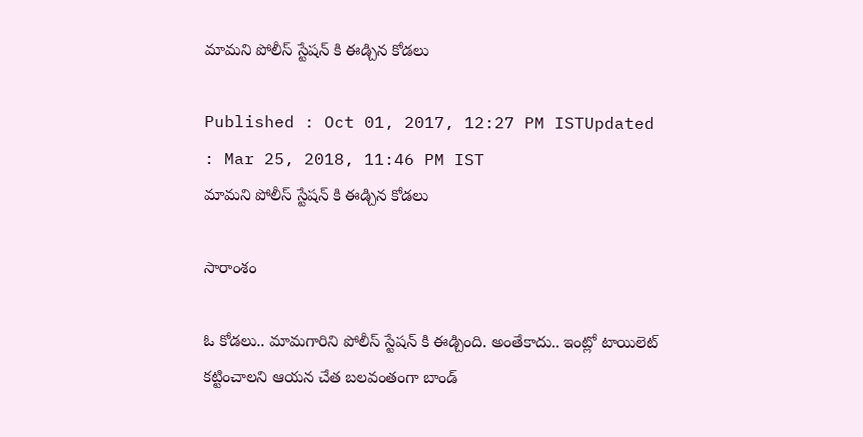మామని పోలీస్ స్టేషన్ కి ఈడ్చిన కోడలు

Published : Oct 01, 2017, 12:27 PM ISTUpdated : Mar 25, 2018, 11:46 PM IST
మామని పోలీస్ స్టేషన్ కి ఈడ్చిన కోడలు

సారాంశం

ఓ కోడలు.. మామగారిని పోలీస్ స్టేషన్ కి ఈడ్చింది. అంతేకాదు.. ఇంట్లో టాయిలెట్ కట్టించాలని ఆయన చేత బలవంతంగా బాండ్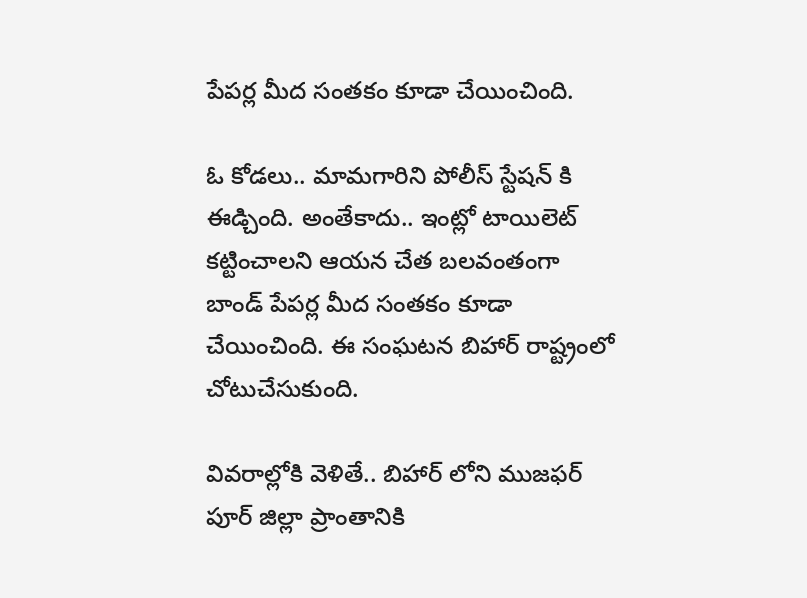పేపర్ల మీద సంతకం కూడా చేయించింది.

ఓ కోడలు.. మామగారిని పోలీస్ స్టేషన్ కి ఈడ్చింది. అంతేకాదు.. ఇంట్లో టాయిలెట్ కట్టించాలని ఆయన చేత బలవంతంగా బాండ్ పేపర్ల మీద సంతకం కూడా చేయించింది. ఈ సంఘటన బిహార్ రాష్ట్రంలో చోటుచేసుకుంది.

వివరాల్లోకి వెళితే.. బిహార్ లోని ముజఫర్ పూర్ జిల్లా ప్రాంతానికి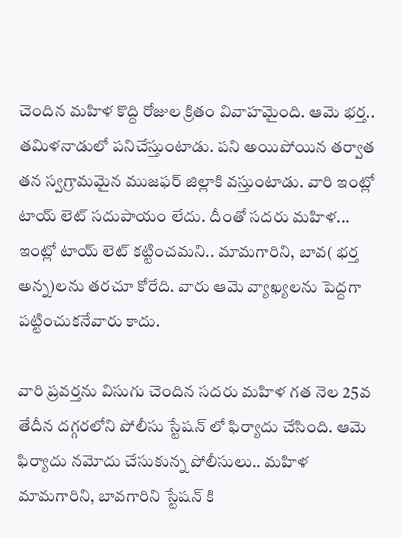చెందిన మహిళ కొద్ది రోజుల క్రితం వివాహమైంది. ఆమె భర్త.. తమిళనాడులో పనిచేస్తుంటాడు. పని అయిపోయిన తర్వాత తన స్వగ్రామమైన ముజఫర్ జిల్లాకి వస్తుంటాడు. వారి ఇంట్లో టాయ్ లెట్ సదుపాయం లేదు. దీంతో సదరు మహిళ... ఇంట్లో టాయ్ లెట్ కట్టించమని.. మామగారిని, బావ( భర్త అన్న)లను తరచూ కోరేది. వారు ఆమె వ్యాఖ్యలను పెద్దగా పట్టించుకనేవారు కాదు.

వారి ప్రవర్తను విసుగు చెందిన సదరు మహిళ గత నెల 25వ తేదీన దగ్గరలోని పోలీసు స్టేషన్ లో ఫిర్యాదు చేసింది. ఆమె ఫిర్యాదు నమోదు చేసుకున్న పోలీసులు.. మహిళ మామగారిని, బావగారిని స్టేషన్ కి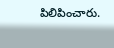పిలిపించారు.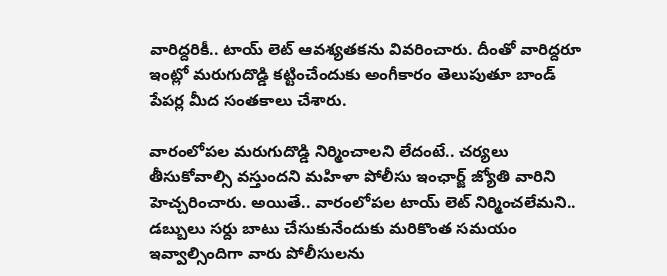వారిద్దరికీ.. టాయ్ లెట్ ఆవశ్యతకను వివరించారు. దీంతో వారిద్దరూ ఇంట్లో మరుగుదొడ్డి కట్టించేందుకు అంగీకారం తెలుపుతూ బాండ్ పేపర్ల మీద సంతకాలు చేశారు.

వారంలోపల మరుగుదొడ్డి నిర్మించాలని లేదంటే.. చర్యలు తీసుకోవాల్సి వస్తుందని మహిళా పోలీసు ఇంఛార్జ్ జ్యోతి వారిని హెచ్చరించారు. అయితే.. వారంలోపల టాయ్ లెట్ నిర్మించలేమని.. డబ్బులు సర్దు బాటు చేసుకునేందుకు మరికొంత సమయం ఇవ్వాల్సిందిగా వారు పోలీసులను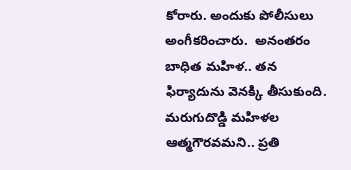కోరారు. అందుకు పోలీసులు అంగీకరించారు.  అనంతరం బాధిత మహిళ.. తన ఫిర్యాదును వెనక్కి తీసుకుంది. మరుగుదొడ్డి మహిళల ఆత్మగౌరవమని.. ప్రతి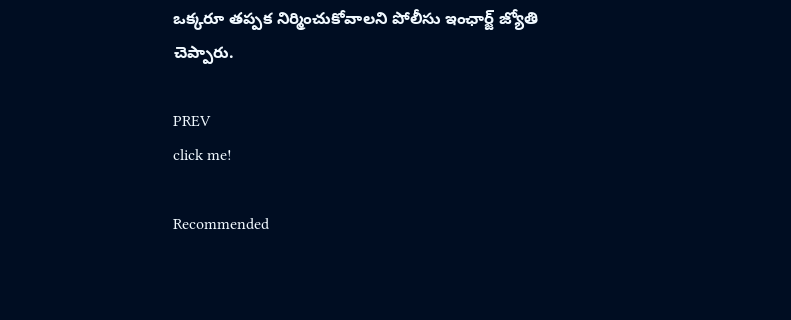ఒక్కరూ తప్పక నిర్మించుకోవాలని పోలీసు ఇంఛార్జ్ జ్యోతి చెప్పారు.

PREV
click me!

Recommended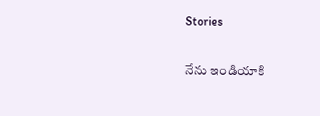Stories

నేను ఇండియాకి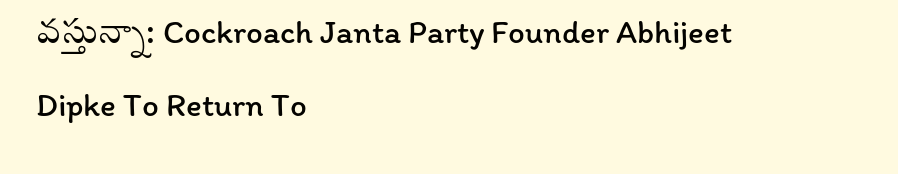వస్తున్నా: Cockroach Janta Party Founder Abhijeet Dipke To Return To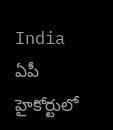India
ఏపీ హైకోర్టులో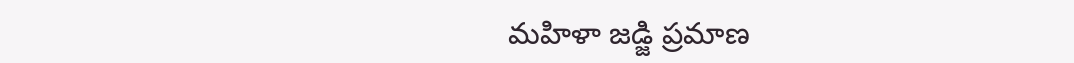మహిళా జడ్జి ప్రమాణ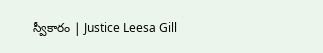స్వీకారం | Justice Leesa Gill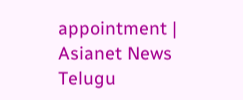appointment | Asianet News Telugu